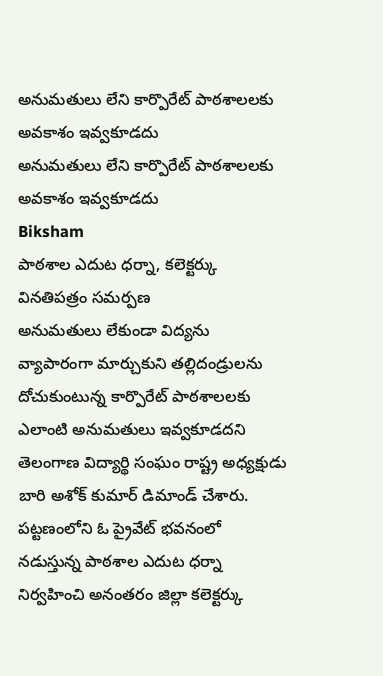అనుమతులు లేని కార్పొరేట్ పాఠశాలలకు అవకాశం ఇవ్వకూడదు
అనుమతులు లేని కార్పొరేట్ పాఠశాలలకు అవకాశం ఇవ్వకూడదు
Biksham
పాఠశాల ఎదుట ధర్నా, కలెక్టర్కు వినతిపత్రం సమర్పణ
అనుమతులు లేకుండా విద్యను వ్యాపారంగా మార్చుకుని తల్లిదండ్రులను దోచుకుంటున్న కార్పొరేట్ పాఠశాలలకు ఎలాంటి అనుమతులు ఇవ్వకూడదని తెలంగాణ విద్యార్థి సంఘం రాష్ట్ర అధ్యక్షుడు బారి అశోక్ కుమార్ డిమాండ్ చేశారు.
పట్టణంలోని ఓ ప్రైవేట్ భవనంలో నడుస్తున్న పాఠశాల ఎదుట ధర్నా నిర్వహించి అనంతరం జిల్లా కలెక్టర్కు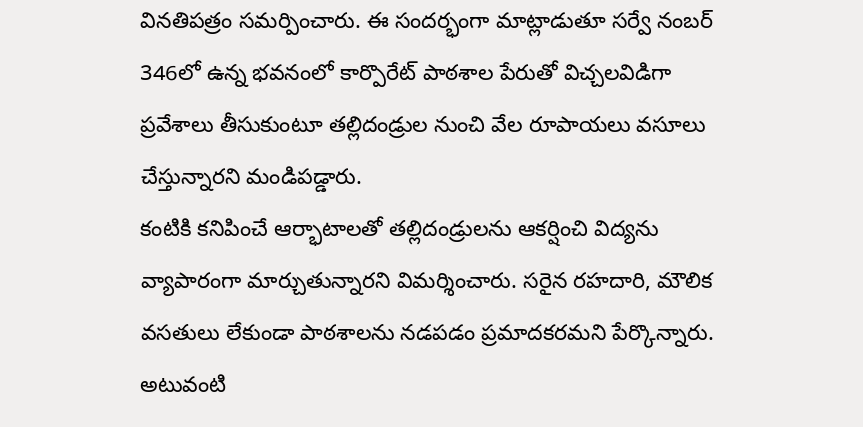వినతిపత్రం సమర్పించారు. ఈ సందర్భంగా మాట్లాడుతూ సర్వే నంబర్ 346లో ఉన్న భవనంలో కార్పొరేట్ పాఠశాల పేరుతో విచ్చలవిడిగా ప్రవేశాలు తీసుకుంటూ తల్లిదండ్రుల నుంచి వేల రూపాయలు వసూలు చేస్తున్నారని మండిపడ్డారు.
కంటికి కనిపించే ఆర్భాటాలతో తల్లిదండ్రులను ఆకర్షించి విద్యను వ్యాపారంగా మార్చుతున్నారని విమర్శించారు. సరైన రహదారి, మౌలిక వసతులు లేకుండా పాఠశాలను నడపడం ప్రమాదకరమని పేర్కొన్నారు.
అటువంటి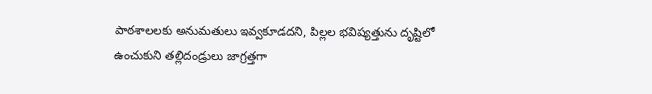పాఠశాలలకు అనుమతులు ఇవ్వకూడదని, పిల్లల భవిష్యత్తును దృష్టిలో ఉంచుకుని తల్లిదండ్రులు జాగ్రత్తగా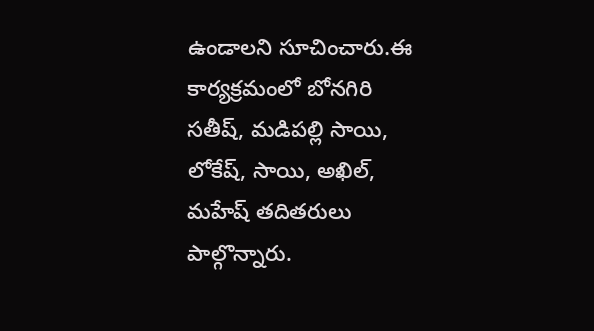ఉండాలని సూచించారు.ఈ కార్యక్రమంలో బోనగిరి సతీష్, మడిపల్లి సాయి, లోకేష్, సాయి, అఖిల్, మహేష్ తదితరులు పాల్గొన్నారు.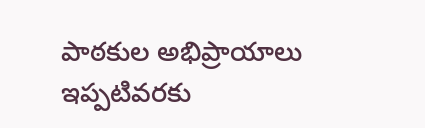పాఠకుల అభిప్రాయాలు
ఇప్పటివరకు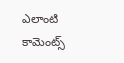ఎలాంటి కామెంట్స్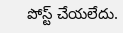పోస్ట్ చేయలేదు.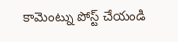కామెంట్ను పోస్ట్ చేయండి